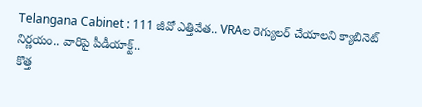Telangana Cabinet : 111 జీవో ఎత్తివేత.. VRAల రెగ్యులర్ చేయాలని క్యాబినెట్ నిర్ణయం.. వారిపై పీడీయాక్ట్..
కొత్త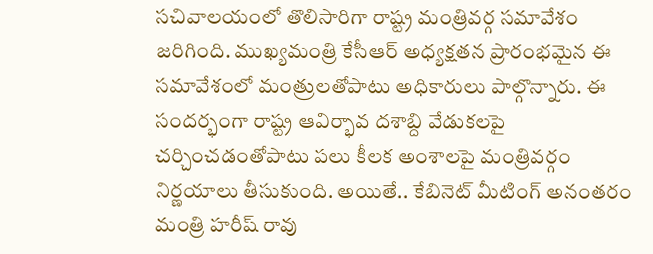సచివాలయంలో తొలిసారిగా రాష్ట్ర మంత్రివర్గ సమావేశం జరిగింది. ముఖ్యమంత్రి కేసీఆర్ అధ్యక్షతన ప్రారంభమైన ఈ సమావేశంలో మంత్రులతోపాటు అధికారులు పాల్గొన్నారు. ఈ సందర్భంగా రాష్ట్ర ఆవిర్భావ దశాబ్ది వేడుకలపై చర్చించడంతోపాటు పలు కీలక అంశాలపై మంత్రివర్గం నిర్ణయాలు తీసుకుంది. అయితే.. కేబినెట్ మీటింగ్ అనంతరం మంత్రి హరీష్ రావు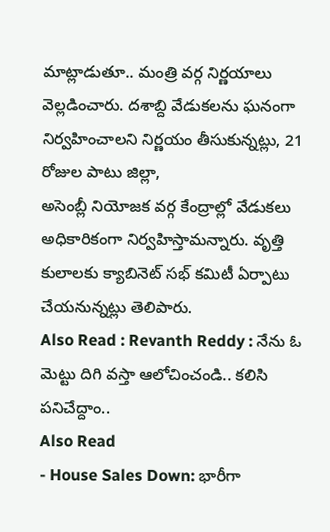మాట్లాడుతూ.. మంత్రి వర్గ నిర్ణయాలు వెల్లడించారు. దశాబ్ది వేడుకలను ఘనంగా నిర్వహించాలని నిర్ణయం తీసుకున్నట్లు, 21 రోజుల పాటు జిల్లా,
అసెంబ్లీ నియోజక వర్గ కేంద్రాల్లో వేడుకలు అధికారికంగా నిర్వహిస్తామన్నారు. వృత్తి కులాలకు క్యాబినెట్ సభ్ కమిటీ ఏర్పాటు చేయనున్నట్లు తెలిపారు.
Also Read : Revanth Reddy : నేను ఓ మెట్టు దిగి వస్తా ఆలోచించండి.. కలిసి పనిచేద్దాం..
Also Read
- House Sales Down: భారీగా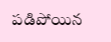పడిపోయిన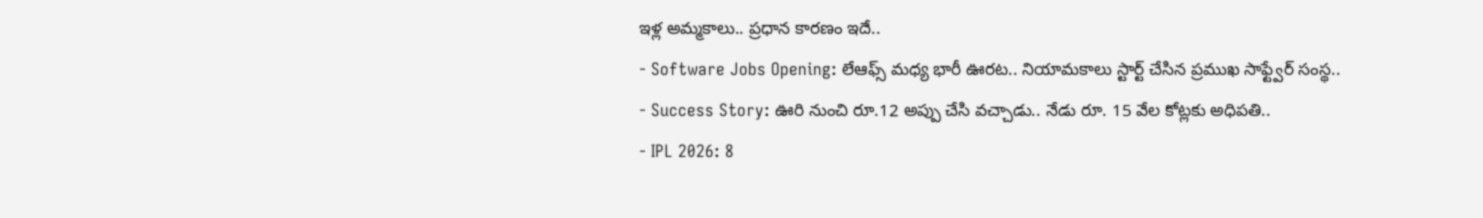ఇళ్ల అమ్మకాలు.. ప్రధాన కారణం ఇదే..
- Software Jobs Opening: లేఆఫ్స్ మధ్య భారీ ఊరట.. నియామకాలు స్టార్ట్ చేసిన ప్రముఖ సాఫ్ట్వేర్ సంస్థ..
- Success Story: ఊరి నుంచి రూ.12 అప్పు చేసి వచ్చాడు.. నేడు రూ. 15 వేల కోట్లకు అధిపతి..
- IPL 2026: 8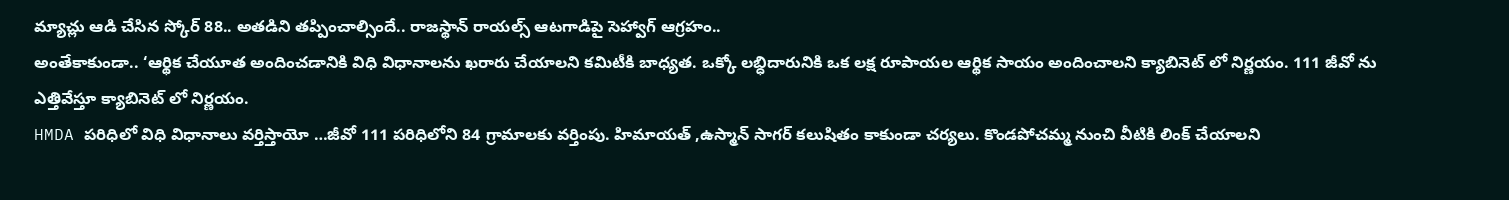మ్యాచ్లు ఆడి చేసిన స్కోర్ 88.. అతడిని తప్పించాల్సిందే.. రాజస్థాన్ రాయల్స్ ఆటగాడిపై సెహ్వాగ్ ఆగ్రహం..
అంతేకాకుండా.. ‘ఆర్థిక చేయూత అందించడానికి విధి విధానాలను ఖరారు చేయాలని కమిటీకి బాధ్యత. ఒక్కో లబ్ధిదారునికి ఒక లక్ష రూపాయల ఆర్థిక సాయం అందించాలని క్యాబినెట్ లో నిర్ణయం. 111 జీవో ను ఎత్తివేస్తూ క్యాబినెట్ లో నిర్ణయం.
HMDA పరిధిలో విధి విధానాలు వర్తిస్తాయో …జీవో 111 పరిధిలోని 84 గ్రామాలకు వర్తింపు. హిమాయత్ ,ఉస్మాన్ సాగర్ కలుషితం కాకుండా చర్యలు. కొండపోచమ్మ నుంచి వీటికి లింక్ చేయాలని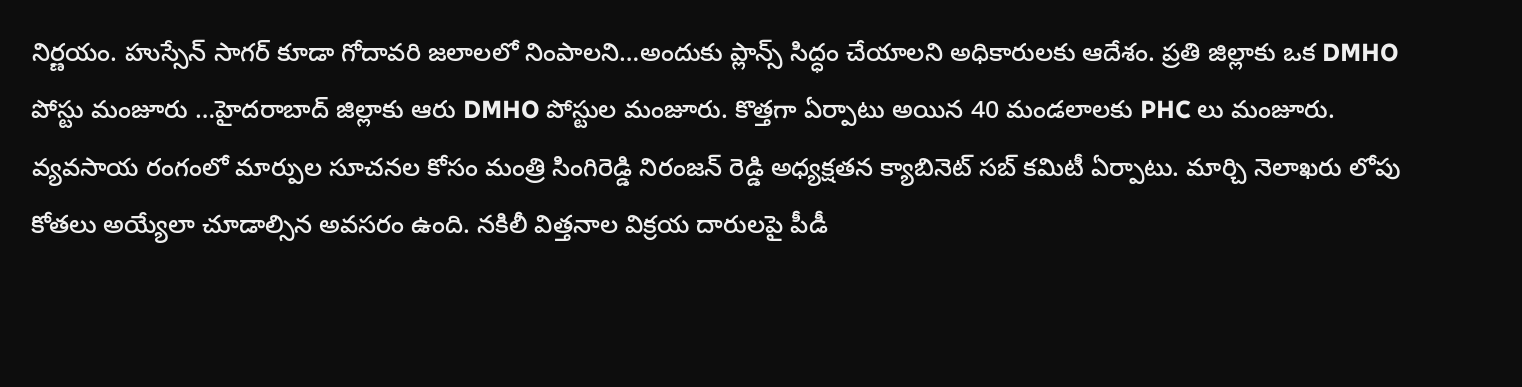నిర్ణయం. హుస్సేన్ సాగర్ కూడా గోదావరి జలాలలో నింపాలని…అందుకు ప్లాన్స్ సిద్ధం చేయాలని అధికారులకు ఆదేశం. ప్రతి జిల్లాకు ఒక DMHO పోస్టు మంజూరు …హైదరాబాద్ జిల్లాకు ఆరు DMHO పోస్టుల మంజూరు. కొత్తగా ఏర్పాటు అయిన 40 మండలాలకు PHC లు మంజూరు. వ్యవసాయ రంగంలో మార్పుల సూచనల కోసం మంత్రి సింగిరెడ్డి నిరంజన్ రెడ్డి అధ్యక్షతన క్యాబినెట్ సబ్ కమిటీ ఏర్పాటు. మార్చి నెలాఖరు లోపు కోతలు అయ్యేలా చూడాల్సిన అవసరం ఉంది. నకిలీ విత్తనాల విక్రయ దారులపై పీడీ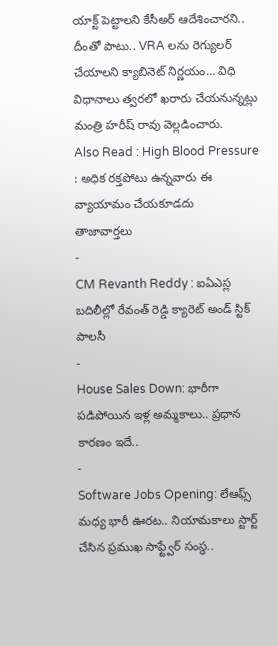యాక్ట్ పెట్టాలని కేసీఅర్ ఆదేశించారని.. దీంతో పాటు.. VRA లను రెగ్యులర్ చేయాలని క్యాబినెట్ నిర్ణయం… విధి విధానాలు త్వరలో ఖరారు చేయనున్నట్లు మంత్రి హరీష్ రావు వెల్లడించారు.
Also Read : High Blood Pressure : అధిక రక్తపోటు ఉన్నవారు ఈ వ్యాయామం చేయకూడదు
తాజావార్తలు
-
CM Revanth Reddy : ఐఏఎస్ల బదిలీల్లో రేవంత్ రెడ్డి క్యారెట్ అండ్ స్టిక్ పాలసీ
-
House Sales Down: భారీగా పడిపోయిన ఇళ్ల అమ్మకాలు.. ప్రధాన కారణం ఇదే..
-
Software Jobs Opening: లేఆఫ్స్ మధ్య భారీ ఊరట.. నియామకాలు స్టార్ట్ చేసిన ప్రముఖ సాఫ్ట్వేర్ సంస్థ..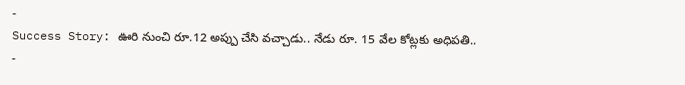-
Success Story: ఊరి నుంచి రూ.12 అప్పు చేసి వచ్చాడు.. నేడు రూ. 15 వేల కోట్లకు అధిపతి..
-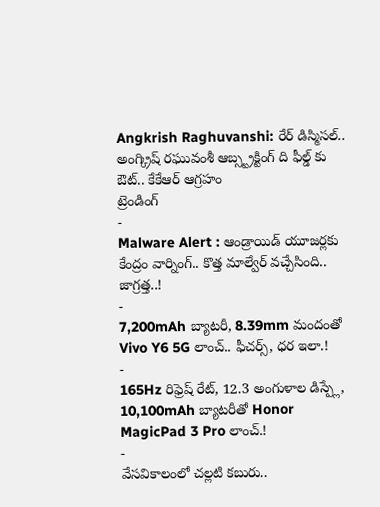Angkrish Raghuvanshi: రేర్ డిస్మిసల్.. అంగ్క్రిష్ రఘువంశీ ఆబ్స్ట్రక్టింగ్ ది ఫీల్డ్ కు ఔట్.. కేకేఆర్ ఆగ్రహం
ట్రెండింగ్
-
Malware Alert : ఆండ్రాయిడ్ యూజర్లకు కేంద్రం వార్నింగ్.. కొత్త మాల్వేర్ వచ్చేసింది.. జాగ్రత్త..!
-
7,200mAh బ్యాటరీ, 8.39mm మందంతో Vivo Y6 5G లాంచ్.. ఫీచర్స్, ధర ఇలా.!
-
165Hz రిఫ్రెష్ రేట్, 12.3 అంగుళాల డిస్ప్లే, 10,100mAh బ్యాటరీతో Honor MagicPad 3 Pro లాంచ్.!
-
వేసవికాలంలో చల్లటి కబురు..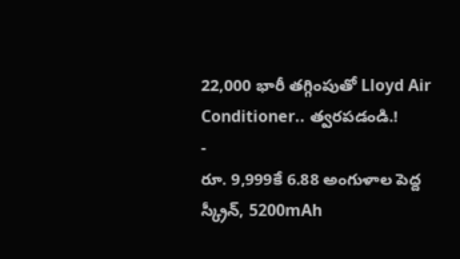22,000 భారీ తగ్గింపుతో Lloyd Air Conditioner.. త్వరపడండి.!
-
రూ. 9,999కే 6.88 అంగుళాల పెద్ద స్క్రీన్, 5200mAh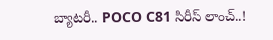బ్యాటరీ.. POCO C81 సిరీస్ లాంచ్..!